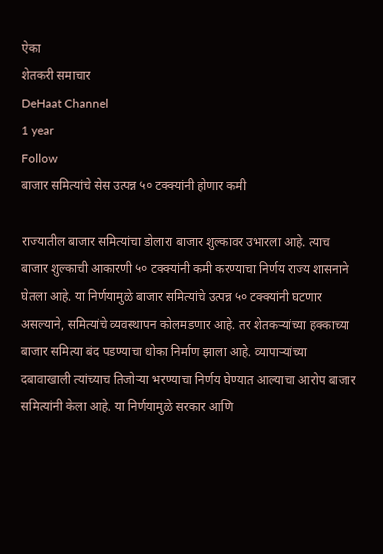ऐका
शेतकरी समाचार
DeHaat Channel
1 year
Follow
बाजार समित्यांचे सेस उत्पन्न ५० टक्क्यांनी होणार कमी

राज्यातील बाजार समित्यांचा डोलारा बाजार शुल्कावर उभारला आहे. त्याच बाजार शुल्काची आकारणी ५० टक्क्यांनी कमी करण्याचा निर्णय राज्य शासनाने घेतला आहे. या निर्णयामुळे बाजार समित्यांचे उत्पन्न ५० टक्क्यांनी घटणार असल्याने, समित्यांचे व्यवस्थापन कोलमडणार आहे. तर शेतकऱ्यांच्या हक्काच्या बाजार समित्या बंद पडण्याचा धोका निर्माण झाला आहे. व्यापाऱ्यांच्या दबावाखाली त्यांच्याच तिजोऱ्या भरण्याचा निर्णय घेण्यात आल्याचा आरोप बाजार समित्यांनी केला आहे. या निर्णयामुळे सरकार आणि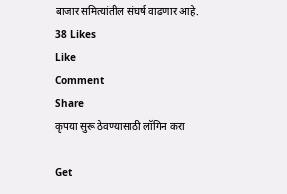बाजार समित्यांतील संघर्ष वाढणार आहे.
38 Likes
Like
Comment
Share
कृपया सुरू ठेवण्यासाठी लॉगिन करा

Get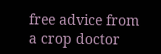free advice from a crop doctor